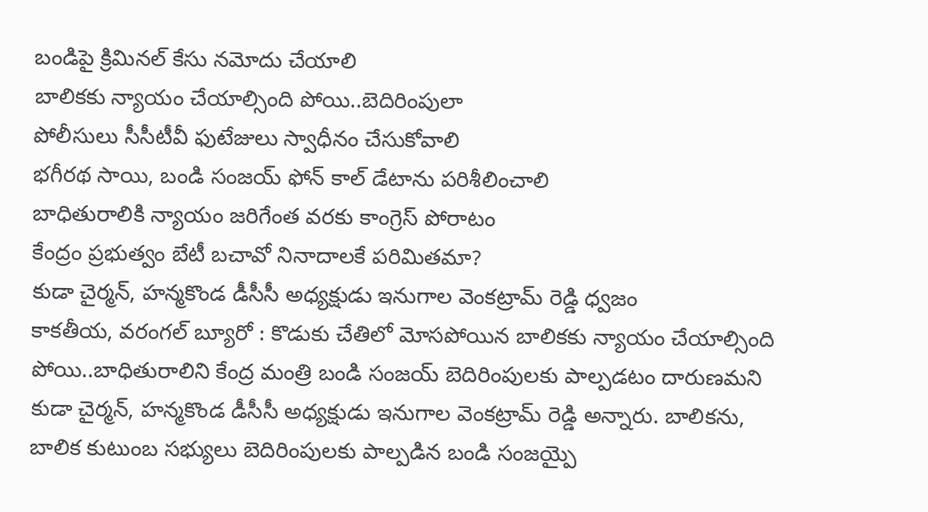బండిపై క్రిమినల్ కేసు నమోదు చేయాలి
బాలికకు న్యాయం చేయాల్సింది పోయి..బెదిరింపులా
పోలీసులు సీసీటీవీ ఫుటేజులు స్వాధీనం చేసుకోవాలి
భగీరథ సాయి, బండి సంజయ్ ఫోన్ కాల్ డేటాను పరిశీలించాలి
బాధితురాలికి న్యాయం జరిగేంత వరకు కాంగ్రెస్ పోరాటం
కేంద్రం ప్రభుత్వం బేటీ బచావో నినాదాలకే పరిమితమా?
కుడా చైర్మన్, హన్మకొండ డీసీసీ అధ్యక్షుడు ఇనుగాల వెంకట్రామ్ రెడ్డి ధ్వజం
కాకతీయ, వరంగల్ బ్యూరో : కొడుకు చేతిలో మోసపోయిన బాలికకు న్యాయం చేయాల్సింది పోయి..బాధితురాలిని కేంద్ర మంత్రి బండి సంజయ్ బెదిరింపులకు పాల్పడటం దారుణమని కుడా చైర్మన్, హన్మకొండ డీసీసీ అధ్యక్షుడు ఇనుగాల వెంకట్రామ్ రెడ్డి అన్నారు. బాలికను, బాలిక కుటుంబ సభ్యులు బెదిరింపులకు పాల్పడిన బండి సంజయ్పై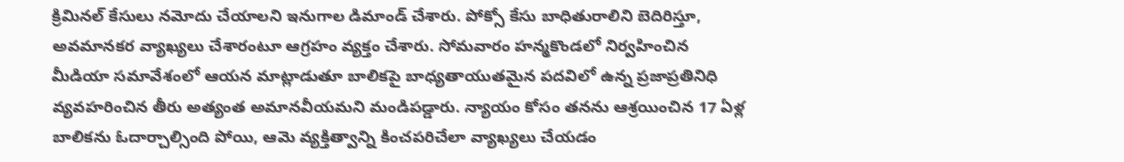క్రిమినల్ కేసులు నమోదు చేయాలని ఇనుగాల డిమాండ్ చేశారు. పోక్సో కేసు బాధితురాలిని బెదిరిస్తూ, అవమానకర వ్యాఖ్యలు చేశారంటూ ఆగ్రహం వ్యక్తం చేశారు. సోమవారం హన్మకొండలో నిర్వహించిన మీడియా సమావేశంలో ఆయన మాట్లాడుతూ బాలికపై బాధ్యతాయుతమైన పదవిలో ఉన్న ప్రజాప్రతినిధి వ్యవహరించిన తీరు అత్యంత అమానవీయమని మండిపడ్డారు. న్యాయం కోసం తనను ఆశ్రయించిన 17 ఏళ్ల బాలికను ఓదార్చాల్సింది పోయి, ఆమె వ్యక్తిత్వాన్ని కించపరిచేలా వ్యాఖ్యలు చేయడం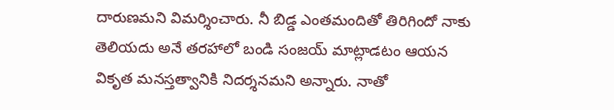దారుణమని విమర్శించారు. నీ బిడ్డ ఎంతమందితో తిరిగిందో నాకు తెలియదు అనే తరహాలో బండి సంజయ్ మాట్లాడటం ఆయన వికృత మనస్తత్వానికి నిదర్శనమని అన్నారు. నాతో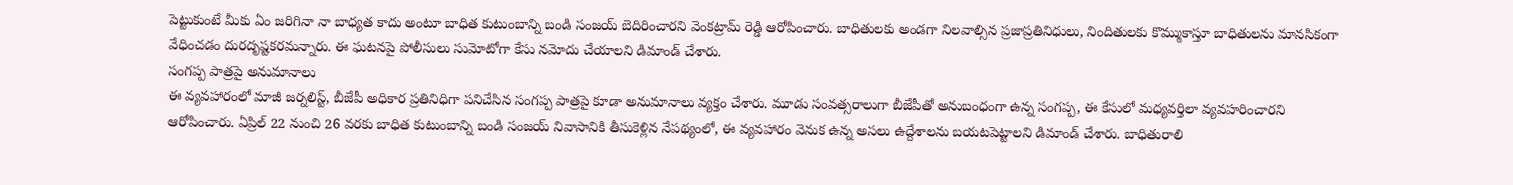పెట్టుకుంటే మీకు ఏం జరిగినా నా బాధ్యత కాదు అంటూ బాధిత కుటుంబాన్ని బండి సంజయ్ బెదిరించారని వెంకట్రామ్ రెడ్డి ఆరోపించారు. బాధితులకు అండగా నిలవాల్సిన ప్రజాప్రతినిధులు, నిందితులకు కొమ్ముకాస్తూ బాధితులను మానసికంగా వేధించడం దురదృష్టకరమన్నారు. ఈ ఘటనపై పోలీసులు సుమోటోగా కేసు నమోదు చేయాలని డిమాండ్ చేశారు.
సంగప్ప పాత్రపై అనుమానాలు
ఈ వ్యవహారంలో మాజీ జర్నలిస్ట్, బీజేపీ అధికార ప్రతినిధిగా పనిచేసిన సంగప్ప పాత్రపై కూడా అనుమానాలు వ్యక్తం చేశారు. మూడు సంవత్సరాలుగా బీజేపీతో అనుబంధంగా ఉన్న సంగప్ప, ఈ కేసులో మధ్యవర్తిలా వ్యవహరించారని ఆరోపించారు. ఏప్రిల్ 22 నుంచి 26 వరకు బాధిత కుటుంబాన్ని బండి సంజయ్ నివాసానికి తీసుకెళ్లిన నేపథ్యంలో, ఈ వ్యవహారం వెనుక ఉన్న అసలు ఉద్దేశాలను బయటపెట్టాలని డిమాండ్ చేశారు. బాధితురాలి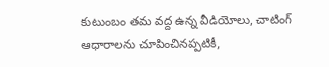కుటుంబం తమ వద్ద ఉన్న వీడియోలు, చాటింగ్ ఆధారాలను చూపించినప్పటికీ,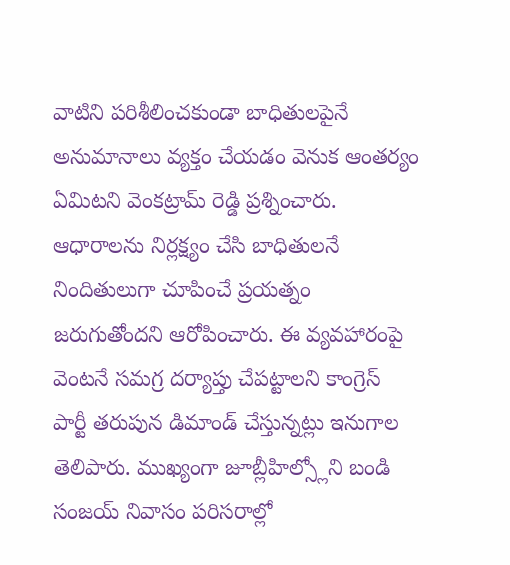వాటిని పరిశీలించకుండా బాధితులపైనే అనుమానాలు వ్యక్తం చేయడం వెనుక ఆంతర్యం ఏమిటని వెంకట్రామ్ రెడ్డి ప్రశ్నించారు. ఆధారాలను నిర్లక్ష్యం చేసి బాధితులనే నిందితులుగా చూపించే ప్రయత్నం జరుగుతోందని ఆరోపించారు. ఈ వ్యవహారంపై వెంటనే సమగ్ర దర్యాప్తు చేపట్టాలని కాంగ్రెస్ పార్టీ తరుపున డిమాండ్ చేస్తున్నట్లు ఇనుగాల తెలిపారు. ముఖ్యంగా జూబ్లీహిల్స్లోని బండి సంజయ్ నివాసం పరిసరాల్లో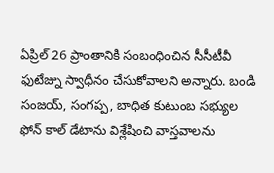ఏప్రిల్ 26 ప్రాంతానికి సంబంధించిన సీసీటీవీ ఫుటేజ్ను స్వాధీనం చేసుకోవాలని అన్నారు. బండి సంజయ్, సంగప్ప, బాధిత కుటుంబ సభ్యుల ఫోన్ కాల్ డేటాను విశ్లేషించి వాస్తవాలను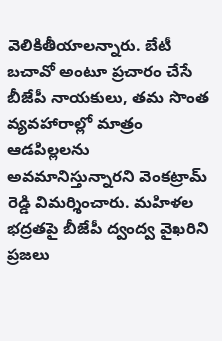వెలికితీయాలన్నారు. బేటీ బచావో అంటూ ప్రచారం చేసే బీజేపీ నాయకులు, తమ సొంత వ్యవహారాల్లో మాత్రం ఆడపిల్లలను అవమానిస్తున్నారని వెంకట్రామ్ రెడ్డి విమర్శించారు. మహిళల భద్రతపై బీజేపీ ద్వంద్వ వైఖరిని ప్రజలు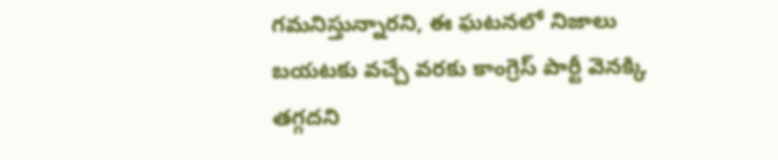గమనిస్తున్నారని, ఈ ఘటనలో నిజాలు బయటకు వచ్చే వరకు కాంగ్రెస్ పార్టీ వెనక్కి తగ్గదని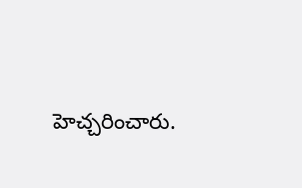హెచ్చరించారు.